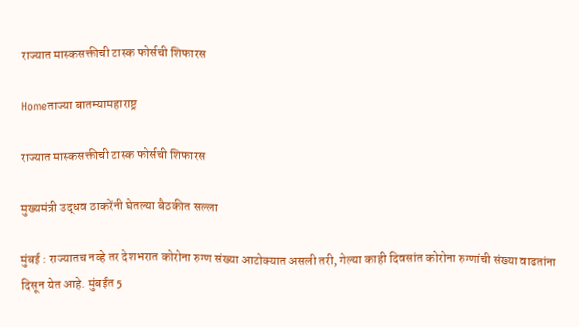राज्यात मास्कसक्तीची टास्क फोर्सची शिफारस

Homeताज्या बातम्यामहाराष्ट्र

राज्यात मास्कसक्तीची टास्क फोर्सची शिफारस

मुख्यमंत्री उद्धव ठाकरेंनी घेतल्या बैठकीत सल्ला

मुंबई : राज्यातच नव्हे तर देशभरात कोरोना रुग्ण संख्या आटोक्यात असली तरी, गेल्या काही दिवसांत कोरोना रुग्णांची संख्या वाढतांना दिसून येत आहे. मुंबईत 5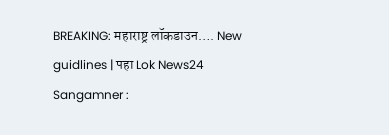BREAKING: महाराष्ट्र लॉकडाउन…. New guidlines | पहा Lok News24
Sangamner :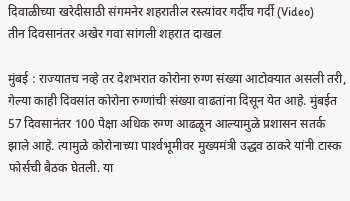दिवाळीच्या खरेदीसाठी संगमनेर शहरातील रस्त्यांवर गर्दीच गर्दी (Video)
तीन दिवसानंतर अखेर गवा सांगली शहरात दाखल

मुंबई : राज्यातच नव्हे तर देशभरात कोरोना रुग्ण संख्या आटोक्यात असली तरी, गेल्या काही दिवसांत कोरोना रुग्णांची संख्या वाढतांना दिसून येत आहे. मुंबईत 57 दिवसानंतर 100 पेक्षा अधिक रुग्ण आढळून आल्यामुळे प्रशासन सतर्क झाले आहे. त्यामुळे कोरोनाच्या पार्श्‍वभूमीवर मुख्यमंत्री उद्धव ठाकरे यांनी टास्क फोर्सची बैठक घेतली. या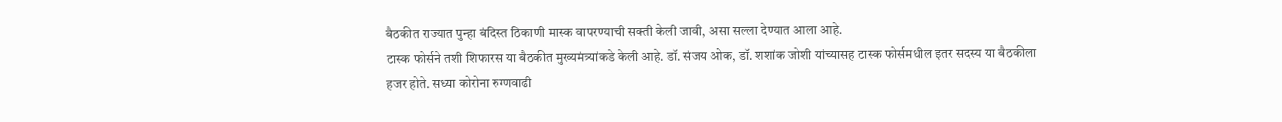बैठकीत राज्यात पुन्हा बंदिस्त ठिकाणी मास्क वापरण्याची सक्ती केली जावी, असा सल्ला देण्यात आला आहे.
टास्क फोर्सने तशी शिफारस या बैठकीत मुख्यमंत्र्यांकडे केली आहे. डॉ. संजय ओक, डॉ. शशांक जोशी यांच्यासह टास्क फोर्समधील इतर सदस्य या बैठकीला हजर होते. सध्या कोरोना रुग्णवाढी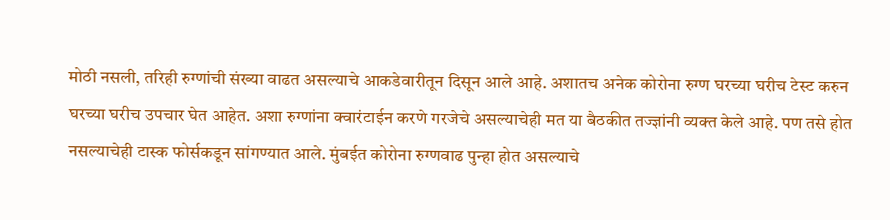मोठी नसली, तरिही रुग्णांची संख्या वाढत असल्याचे आकडेवारीतून दिसून आले आहे. अशातच अनेक कोरोना रुग्ण घरच्या घरीच टेस्ट करुन घरच्या घरीच उपचार घेत आहेत. अशा रुग्णांना क्वारंटाईन करणे गरजेचे असल्याचेही मत या बैठकीत तज्ज्ञांनी व्यक्त केले आहे. पण तसे होत नसल्याचेही टास्क फोर्सकडून सांगण्यात आले. मुंबईत कोरोना रुग्णवाढ पुन्हा होत असल्याचे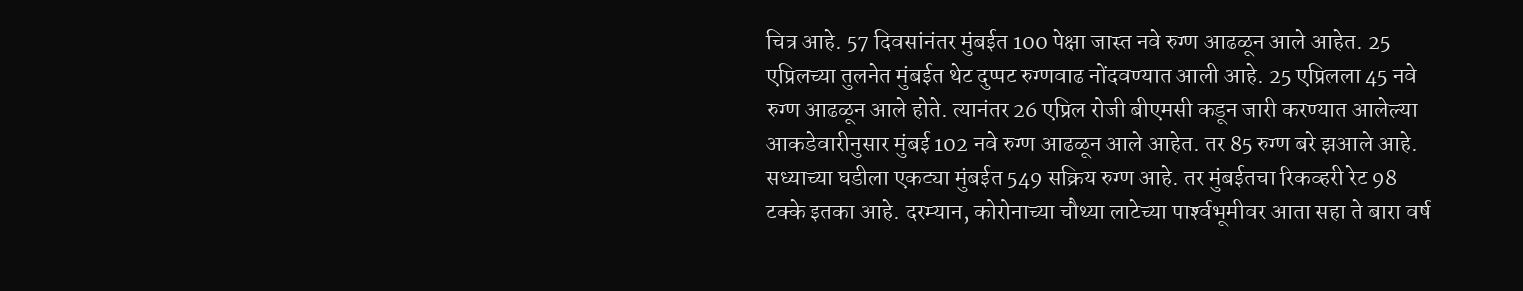चित्र आहे. 57 दिवसांनंतर मुंबईत 100 पेक्षा जास्त नवे रुग्ण आढळून आले आहेत. 25 एप्रिलच्या तुलनेत मुंबईत थेट दुप्पट रुग्णवाढ नोंदवण्यात आली आहे. 25 एप्रिलला 45 नवे रुग्ण आढळून आले होते. त्यानंतर 26 एप्रिल रोजी बीएमसी कडून जारी करण्यात आलेल्या आकडेवारीनुसार मुंबई 102 नवे रुग्ण आढळून आले आहेत. तर 85 रुग्ण बरे झआले आहे. सध्याच्या घडीला एकट्या मुंबईत 549 सक्रिय रुग्ण आहे. तर मुंबईतचा रिकव्हरी रेट 98 टक्के इतका आहे. दरम्यान, कोरोनाच्या चौथ्या लाटेच्या पार्श्‍वभूमीवर आता सहा ते बारा वर्ष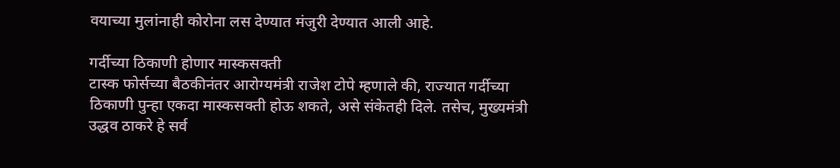वयाच्या मुलांनाही कोरोना लस देण्यात मंजुरी देण्यात आली आहे.

गर्दीच्या ठिकाणी होणार मास्कसक्ती
टास्क फोर्सच्या बैठकीनंतर आरोग्यमंत्री राजेश टोपे म्हणाले की, राज्यात गर्दीच्या ठिकाणी पुन्हा एकदा मास्कसक्ती होऊ शकते, असे संकेतही दिले. तसेच, मुख्यमंत्री उद्धव ठाकरे हे सर्व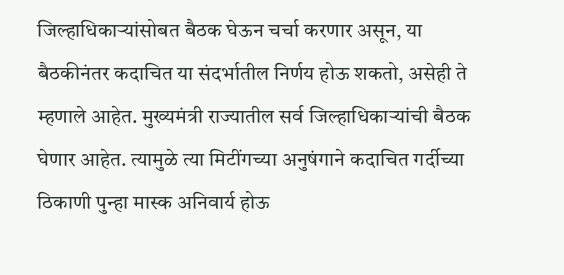जिल्हाधिकार्‍यांसोबत बैठक घेऊन चर्चा करणार असून, या बैठकीनंतर कदाचित या संदर्भातील निर्णय होऊ शकतो, असेही ते म्हणाले आहेत. मुख्यमंत्री राज्यातील सर्व जिल्हाधिकार्‍यांची बैठक घेणार आहेत. त्यामुळे त्या मिटींगच्या अनुषंगाने कदाचित गर्दीच्या ठिकाणी पुन्हा मास्क अनिवार्य होऊ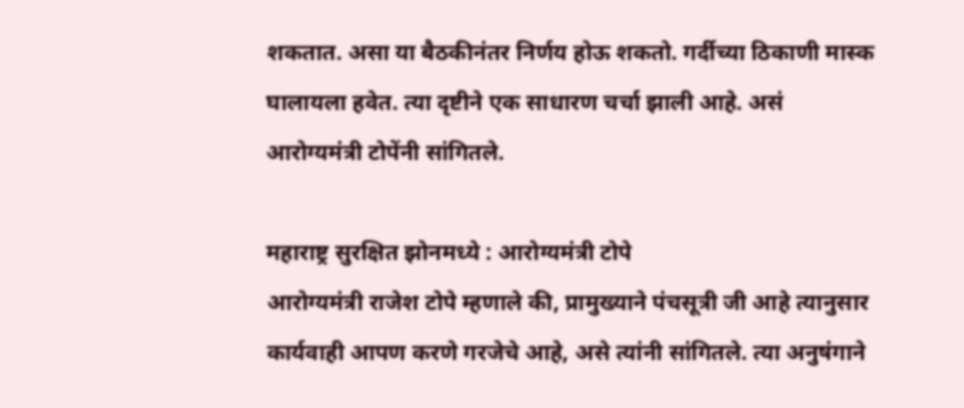शकतात. असा या बैठकीनंतर निर्णय होऊ शकतो. गर्दीच्या ठिकाणी मास्क घालायला हवेत. त्या दृष्टीने एक साधारण चर्चा झाली आहे. असं आरोग्यमंत्री टोपेंनी सांगितले.

महाराष्ट्र सुरक्षित झोनमध्ये : आरोग्यमंत्री टोपे
आरोग्यमंत्री राजेश टोपे म्हणाले की, प्रामुख्याने पंचसूत्री जी आहे त्यानुसार कार्यवाही आपण करणे गरजेचे आहे, असे त्यांनी सांगितले. त्या अनुषंगाने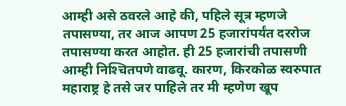आम्ही असे ठवरले आहे की, पहिले सूत्र म्हणजे तपासण्या, तर आज आपण 25 हजारांपर्यंत दररोज तपासण्या करत आहोत. ही 25 हजारांची तपासणी आम्ही निश्‍चितपणे वाढवू. कारण, किरकोळ स्वरुपात महाराष्ट्र हे तसे जर पाहिले तर मी म्हणेण खूप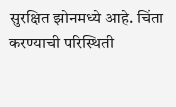सुरक्षित झोनमध्ये आहे. चिंता करण्याची परिस्थिती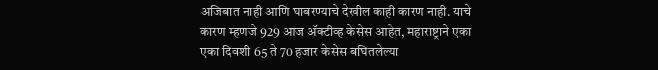अजिबात नाही आणि घाबरण्याचे देखील काही कारण नाही. याचे कारण म्हणजे 929 आज अ‍ॅक्टीव्ह केसेस आहेत, महाराष्ट्राने एका एका दिवशी 65 ते 70 हजार केसेस बघितलेल्या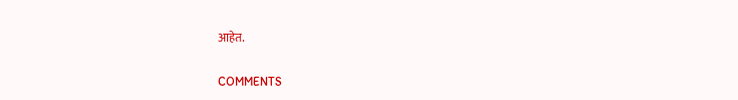आहेत.

COMMENTS